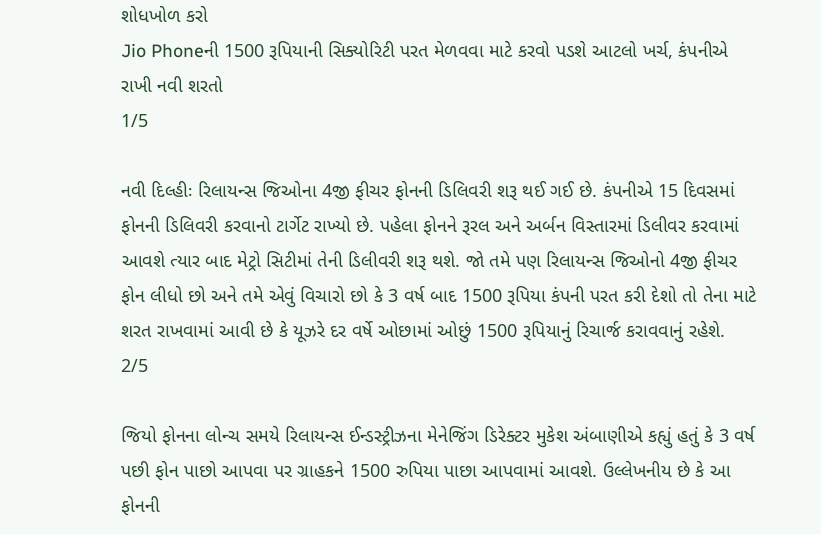શોધખોળ કરો
Jio Phoneની 1500 રૂપિયાની સિક્યોરિટી પરત મેળવવા માટે કરવો પડશે આટલો ખર્ચ, કંપનીએ રાખી નવી શરતો
1/5

નવી દિલ્હીઃ રિલાયન્સ જિઓના 4જી ફીચર ફોનની ડિલિવરી શરૂ થઈ ગઈ છે. કંપનીએ 15 દિવસમાં ફોનની ડિલિવરી કરવાનો ટાર્ગેટ રાખ્યો છે. પહેલા ફોનને રૂરલ અને અર્બન વિસ્તારમાં ડિલીવર કરવામાં આવશે ત્યાર બાદ મેટ્રો સિટીમાં તેની ડિલીવરી શરૂ થશે. જો તમે પણ રિલાયન્સ જિઓનો 4જી ફીચર ફોન લીધો છો અને તમે એવું વિચારો છો કે 3 વર્ષ બાદ 1500 રૂપિયા કંપની પરત કરી દેશો તો તેના માટે શરત રાખવામાં આવી છે કે યૂઝરે દર વર્ષે ઓછામાં ઓછું 1500 રૂપિયાનું રિચાર્જ કરાવવાનું રહેશે.
2/5

જિયો ફોનના લોન્ચ સમયે રિલાયન્સ ઈન્ડસ્ટ્રીઝના મેનેજિંગ ડિરેક્ટર મુકેશ અંબાણીએ કહ્યું હતું કે 3 વર્ષ પછી ફોન પાછો આપવા પર ગ્રાહકને 1500 રુપિયા પાછા આપવામાં આવશે. ઉલ્લેખનીય છે કે આ ફોનની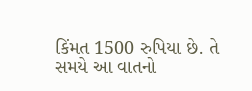કિંમત 1500 રુપિયા છે. તે સમયે આ વાતનો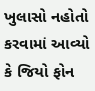ખુલાસો નહોતો કરવામાં આવ્યો કે જિયો ફોન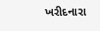ખરીદનારા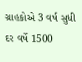ગ્રાહકોએ 3 વર્ષ સુધી દર વર્ષે 1500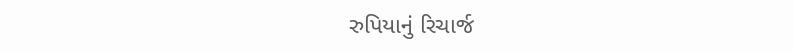રુપિયાનું રિચાર્જ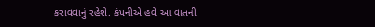કરાવવાનું રહેશે. કંપનીએ હવે આ વાતની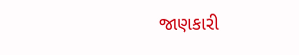જાણકારી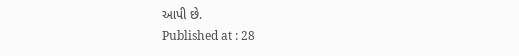આપી છે.
Published at : 28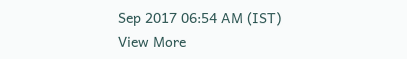Sep 2017 06:54 AM (IST)
View More